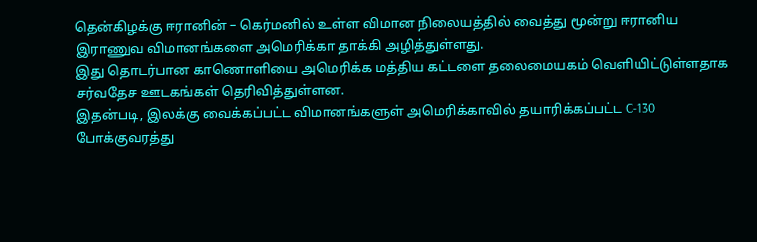தென்கிழக்கு ஈரானின் – கெர்மனில் உள்ள விமான நிலையத்தில் வைத்து மூன்று ஈரானிய இராணுவ விமானங்களை அமெரிக்கா தாக்கி அழித்துள்ளது.
இது தொடர்பான காணொளியை அமெரிக்க மத்திய கட்டளை தலைமையகம் வெளியிட்டுள்ளதாக சர்வதேச ஊடகங்கள் தெரிவித்துள்ளன.
இதன்படி, இலக்கு வைக்கப்பட்ட விமானங்களுள் அமெரிக்காவில் தயாரிக்கப்பட்ட C-130 போக்குவரத்து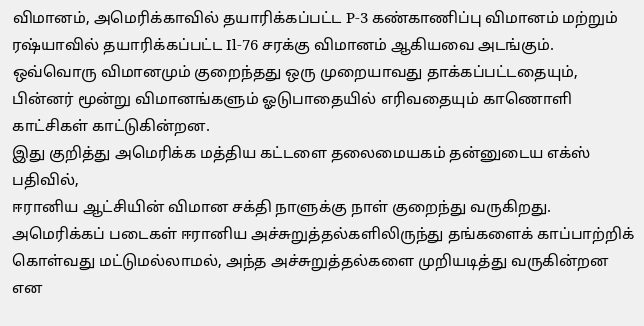விமானம், அமெரிக்காவில் தயாரிக்கப்பட்ட P-3 கண்காணிப்பு விமானம் மற்றும் ரஷ்யாவில் தயாரிக்கப்பட்ட Il-76 சரக்கு விமானம் ஆகியவை அடங்கும்.
ஒவ்வொரு விமானமும் குறைந்தது ஒரு முறையாவது தாக்கப்பட்டதையும், பின்னர் மூன்று விமானங்களும் ஓடுபாதையில் எரிவதையும் காணொளி காட்சிகள் காட்டுகின்றன.
இது குறித்து அமெரிக்க மத்திய கட்டளை தலைமையகம் தன்னுடைய எக்ஸ் பதிவில்,
ஈரானிய ஆட்சியின் விமான சக்தி நாளுக்கு நாள் குறைந்து வருகிறது. அமெரிக்கப் படைகள் ஈரானிய அச்சுறுத்தல்களிலிருந்து தங்களைக் காப்பாற்றிக் கொள்வது மட்டுமல்லாமல், அந்த அச்சுறுத்தல்களை முறியடித்து வருகின்றன என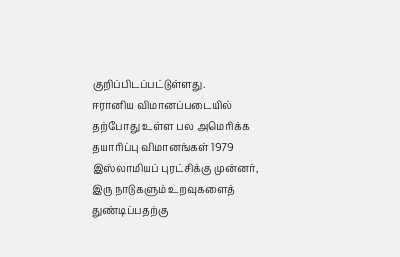குறிப்பிடப்பட்டுள்ளது.
ஈரானிய விமானப்படையில் தற்போது உள்ள பல அமெரிக்க தயாரிப்பு விமானங்கள் 1979 இஸ்லாமியப் புரட்சிக்கு முன்னர், இரு நாடுகளும் உறவுகளைத் துண்டிப்பதற்கு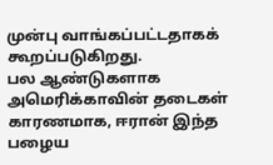முன்பு வாங்கப்பட்டதாகக் கூறப்படுகிறது.
பல ஆண்டுகளாக அமெரிக்காவின் தடைகள் காரணமாக, ஈரான் இந்த பழைய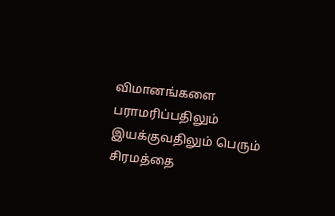விமானங்களை பராமரிப்பதிலும் இயக்குவதிலும் பெரும் சிரமத்தை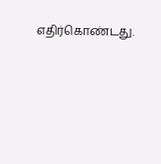எதிர்கொண்டது.